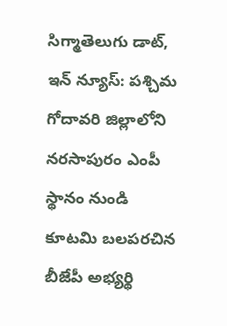సిగ్మాతెలుగు డాట్, ఇన్ న్యూస్: పశ్చిమ గోదావరి జిల్లాలోని నరసాపురం ఎంపీ స్థానం నుండి కూటమి బలపరచిన బీజేపీ అభ్యర్థి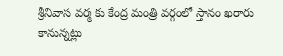శ్రీనివాస వర్మ కు కేంద్ర మంత్రి వర్గంలో స్తానం ఖరారు కానున్నట్లు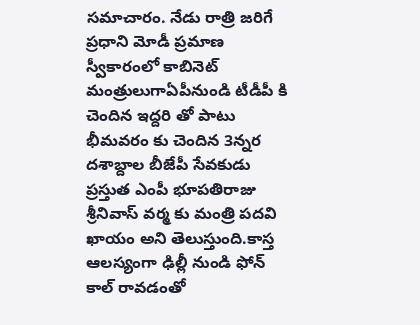సమాచారం. నేడు రాత్రి జరిగే ప్రధాని మోడీ ప్రమాణ స్వీకారంలో కాబినెట్ మంత్రులుగాఏపీనుండి టీడీపీ కి చెందిన ఇద్దరి తో పాటు భీమవరం కు చెందిన 3న్నర దశాబ్దాల బీజేపీ సేవకుడు ప్రస్తుత ఎంపీ భూపతిరాజు శ్రీనివాస్ వర్మ కు మంత్రి పదవి ఖాయం అని తెలుస్తుంది.కాస్త ఆలస్యంగా ఢిల్లీ నుండి ఫోన్ కాల్ రావడంతో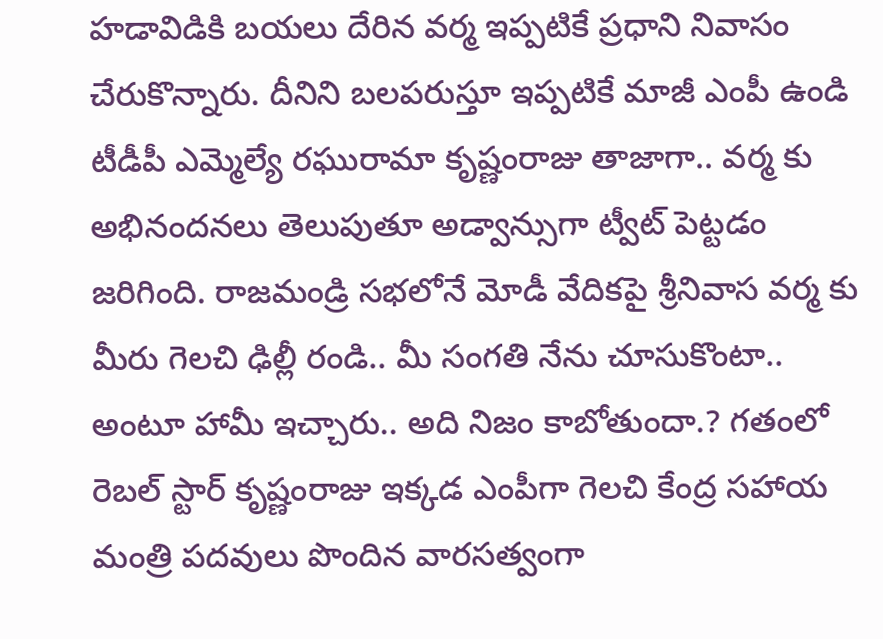హడావిడికి బయలు దేరిన వర్మ ఇప్పటికే ప్రధాని నివాసం చేరుకొన్నారు. దీనిని బలపరుస్తూ ఇప్పటికే మాజీ ఎంపీ ఉండి టీడీపీ ఎమ్మెల్యే రఘురామా కృష్ణంరాజు తాజాగా.. వర్మ కు అభినందనలు తెలుపుతూ అడ్వాన్సుగా ట్వీట్ పెట్టడం జరిగింది. రాజమండ్రి సభలోనే మోడీ వేదికపై శ్రీనివాస వర్మ కు మీరు గెలచి ఢిల్లీ రండి.. మీ సంగతి నేను చూసుకొంటా.. అంటూ హామీ ఇచ్చారు.. అది నిజం కాబోతుందా.? గతంలో రెబల్ స్టార్ కృష్ణంరాజు ఇక్కడ ఎంపీగా గెలచి కేంద్ర సహాయ మంత్రి పదవులు పొందిన వారసత్వంగా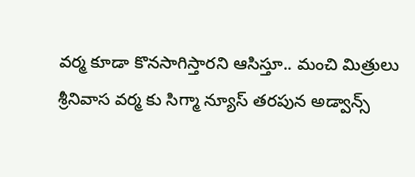వర్మ కూడా కొనసాగిస్తారని ఆసిస్తూ.. మంచి మిత్రులు శ్రీనివాస వర్మ కు సిగ్మా న్యూస్ తరపున అడ్వాన్స్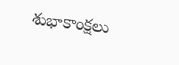శుభాకాంక్షలు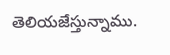తెలియజేస్తున్నాము.